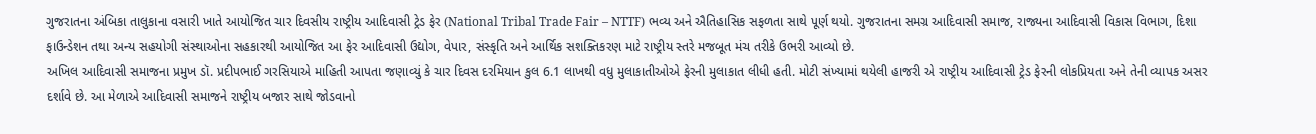ગુજરાતના અંબિકા તાલુકાના વસારી ખાતે આયોજિત ચાર દિવસીય રાષ્ટ્રીય આદિવાસી ટ્રેડ ફેર (National Tribal Trade Fair – NTTF) ભવ્ય અને ઐતિહાસિક સફળતા સાથે પૂર્ણ થયો. ગુજરાતના સમગ્ર આદિવાસી સમાજ, રાજ્યના આદિવાસી વિકાસ વિભાગ, દિશા ફાઉન્ડેશન તથા અન્ય સહયોગી સંસ્થાઓના સહકારથી આયોજિત આ ફેર આદિવાસી ઉદ્યોગ, વેપાર, સંસ્કૃતિ અને આર્થિક સશક્તિકરણ માટે રાષ્ટ્રીય સ્તરે મજબૂત મંચ તરીકે ઉભરી આવ્યો છે.
અખિલ આદિવાસી સમાજના પ્રમુખ ડૉ. પ્રદીપભાઈ ગરસિયાએ માહિતી આપતા જણાવ્યું કે ચાર દિવસ દરમિયાન કુલ 6.1 લાખથી વધુ મુલાકાતીઓએ ફેરની મુલાકાત લીધી હતી. મોટી સંખ્યામાં થયેલી હાજરી એ રાષ્ટ્રીય આદિવાસી ટ્રેડ ફેરની લોકપ્રિયતા અને તેની વ્યાપક અસર દર્શાવે છે. આ મેળાએ આદિવાસી સમાજને રાષ્ટ્રીય બજાર સાથે જોડવાનો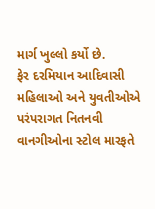માર્ગ ખુલ્લો કર્યો છે.
ફેર દરમિયાન આદિવાસી મહિલાઓ અને યુવતીઓએ પરંપરાગત નિતનવી વાનગીઓના સ્ટોલ મારફતે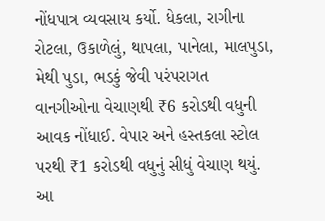નોંધપાત્ર વ્યવસાય કર્યો. ધેકલા, રાગીના રોટલા, ઉકાળેલું, થાપલા, પાનેલા, માલપુડા, મેથી પુડા, ભડકું જેવી પરંપરાગત વાનગીઓના વેચાણથી ₹6 કરોડથી વધુની આવક નોંધાઈ. વેપાર અને હસ્તકલા સ્ટોલ પરથી ₹1 કરોડથી વધુનું સીધું વેચાણ થયું.
આ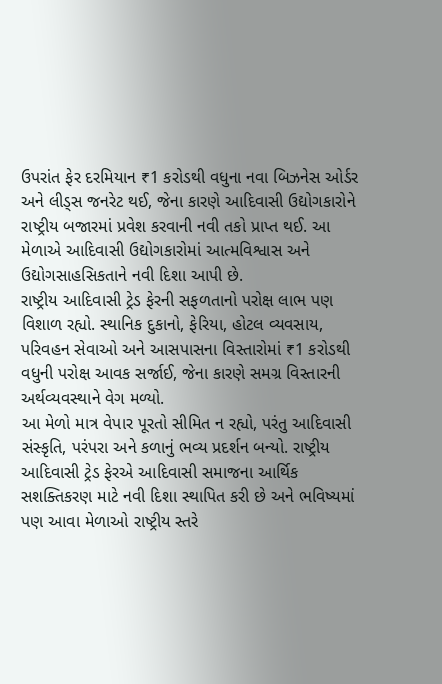ઉપરાંત ફેર દરમિયાન ₹1 કરોડથી વધુના નવા બિઝનેસ ઓર્ડર અને લીડ્સ જનરેટ થઈ, જેના કારણે આદિવાસી ઉદ્યોગકારોને રાષ્ટ્રીય બજારમાં પ્રવેશ કરવાની નવી તકો પ્રાપ્ત થઈ. આ મેળાએ આદિવાસી ઉદ્યોગકારોમાં આત્મવિશ્વાસ અને ઉદ્યોગસાહસિકતાને નવી દિશા આપી છે.
રાષ્ટ્રીય આદિવાસી ટ્રેડ ફેરની સફળતાનો પરોક્ષ લાભ પણ વિશાળ રહ્યો. સ્થાનિક દુકાનો, ફેરિયા, હોટલ વ્યવસાય, પરિવહન સેવાઓ અને આસપાસના વિસ્તારોમાં ₹1 કરોડથી વધુની પરોક્ષ આવક સર્જાઈ, જેના કારણે સમગ્ર વિસ્તારની અર્થવ્યવસ્થાને વેગ મળ્યો.
આ મેળો માત્ર વેપાર પૂરતો સીમિત ન રહ્યો, પરંતુ આદિવાસી સંસ્કૃતિ, પરંપરા અને કળાનું ભવ્ય પ્રદર્શન બન્યો. રાષ્ટ્રીય આદિવાસી ટ્રેડ ફેરએ આદિવાસી સમાજના આર્થિક સશક્તિકરણ માટે નવી દિશા સ્થાપિત કરી છે અને ભવિષ્યમાં પણ આવા મેળાઓ રાષ્ટ્રીય સ્તરે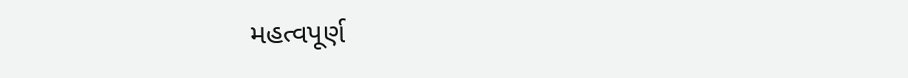મહત્વપૂર્ણ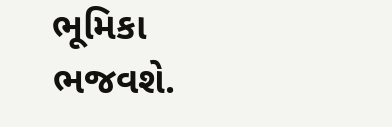ભૂમિકા ભજવશે.